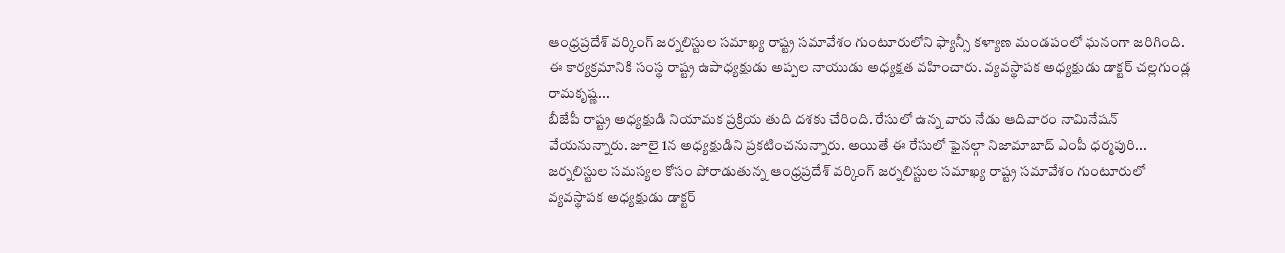ఆంధ్రప్రదేశ్ వర్కింగ్ జర్నలిస్టుల సమాఖ్య రాష్ట్ర సమావేశం గుంటూరులోని ఫ్యాన్సీ కళ్యాణ మండపంలో ఘనంగా జరిగింది. ఈ కార్యక్రమానికి సంస్థ రాష్ట్ర ఉపాధ్యక్షుడు అప్పల నాయుడు అధ్యక్షత వహించారు. వ్యవస్థాపక అధ్యక్షుడు డాక్టర్ చల్లగుండ్ల రామకృష్ణ...
బీజేపీ రాష్ట్ర అధ్యక్షుడి నియామక ప్రక్రియ తుది దశకు చేరింది. రేసులో ఉన్న వారు నేడు ఆదివారం నామినేషన్ వేయనున్నారు. జూలై 1న అధ్యక్షుడిని ప్రకటించనున్నారు. అయితే ఈ రేసులో ఫైనల్గా నిజామాబాద్ ఎంపీ ధర్మపురి...
జర్నలిస్టుల సమస్యల కోసం పోరాడుతున్న ఆంధ్రప్రదేశ్ వర్కింగ్ జర్నలిస్టుల సమాఖ్య రాష్ట్ర సమావేశం గుంటూరులో వ్యవస్థాపక అధ్యక్షుడు డాక్టర్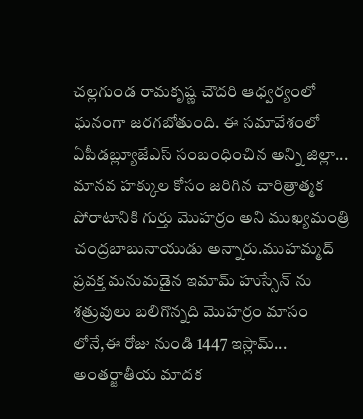చల్లగుండ రామకృష్ణ చౌదరి ఆధ్వర్యంలో ఘనంగా జరగబోతుంది. ఈ సమావేశంలో ఏపీడబ్ల్యూజేఎస్ సంబంధించిన అన్ని జిల్లా...
మానవ హక్కుల కోసం జరిగిన చారిత్రాత్మక పోరాటానికి గుర్తు మొహర్రం అని ముఖ్యమంత్రి చంద్రబాబునాయుడు అన్నారు.ముహమ్మద్ ప్రవక్త మనుమడైన ఇమామ్ హుస్సేన్ ను శత్రువులు బలిగొన్నది మొహర్రం మాసం లోనే,ఈ రోజు నుండి 1447 ఇస్లామ్...
అంతర్జాతీయ మాదక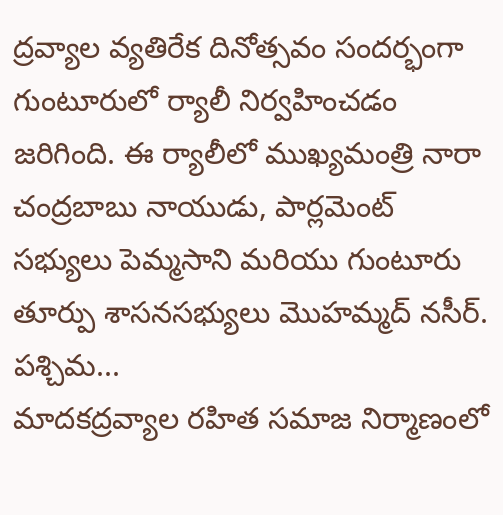ద్రవ్యాల వ్యతిరేక దినోత్సవం సందర్భంగా గుంటూరులో ర్యాలీ నిర్వహించడం జరిగింది. ఈ ర్యాలీలో ముఖ్యమంత్రి నారా చంద్రబాబు నాయుడు, పార్లమెంట్ సభ్యులు పెమ్మసాని మరియు గుంటూరు తూర్పు శాసనసభ్యులు మొహమ్మద్ నసీర్. పశ్చిమ...
మాదకద్రవ్యాల రహిత సమాజ నిర్మాణంలో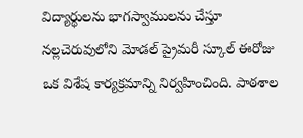విద్యార్థులను భాగస్వాములను చేస్తూ నల్లచెరువులోని మోడల్ ప్రైమరీ స్కూల్ ఈరోజు ఒక విశేష కార్యక్రమాన్ని నిర్వహించింది. పాఠశాల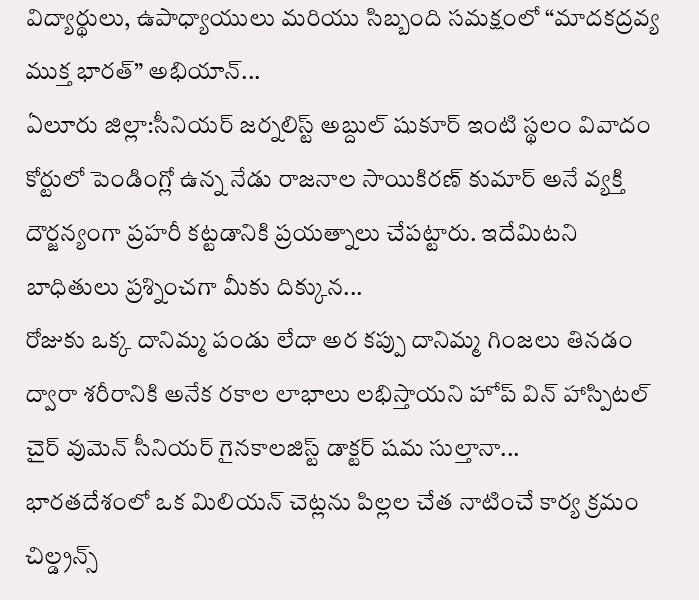విద్యార్థులు, ఉపాధ్యాయులు మరియు సిబ్బంది సమక్షంలో “మాదకద్రవ్య ముక్త భారత్” అభియాన్...
ఏలూరు జిల్లా:సీనియర్ జర్నలిస్ట్ అబ్దుల్ షుకూర్ ఇంటి స్థలం వివాదం కోర్టులో పెండింగ్లో ఉన్న నేడు రాజనాల సాయికిరణ్ కుమార్ అనే వ్యక్తి దౌర్జన్యంగా ప్రహరీ కట్టడానికి ప్రయత్నాలు చేపట్టారు. ఇదేమిటని బాధితులు ప్రశ్నించగా మీకు దిక్కున...
రోజుకు ఒక్క దానిమ్మ పండు లేదా అర కప్పు దానిమ్మ గింజలు తినడం ద్వారా శరీరానికి అనేక రకాల లాభాలు లభిస్తాయని హోప్ విన్ హాస్పిటల్ చైర్ వుమెన్ సీనియర్ గైనకాలజిస్ట్ డాక్టర్ షమ సుల్తానా...
భారతదేశంలో ఒక మిలియన్ చెట్లను పిల్లల చేత నాటించే కార్య క్రమం చిల్డ్రన్స్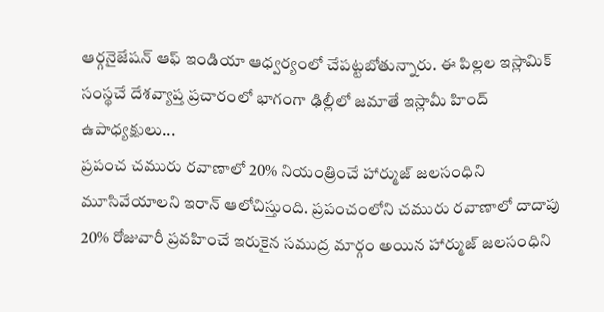ఆర్గనైజేషన్ ఆఫ్ ఇండియా ఆధ్వర్యంలో చేపట్టబోతున్నారు. ఈ పిల్లల ఇస్లామిక్ సంస్థచే దేశవ్యాప్త ప్రచారంలో భాగంగా ఢిల్లీలో జమాతే ఇస్లామీ హింద్ ఉపాధ్యక్షులు...
ప్రపంచ చమురు రవాణాలో 20% నియంత్రించే హార్ముజ్ జలసంధిని మూసివేయాలని ఇరాన్ ఆలోచిస్తుంది. ప్రపంచంలోని చమురు రవాణాలో దాదాపు 20% రోజువారీ ప్రవహించే ఇరుకైన సముద్ర మార్గం అయిన హార్ముజ్ జలసంధిని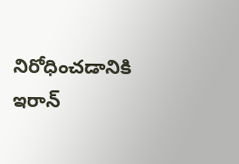నిరోధించడానికి ఇరాన్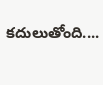కదులుతోంది....